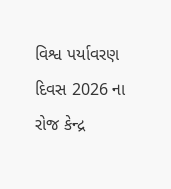વિશ્વ પર્યાવરણ દિવસ 2026 ના રોજ કેન્દ્ર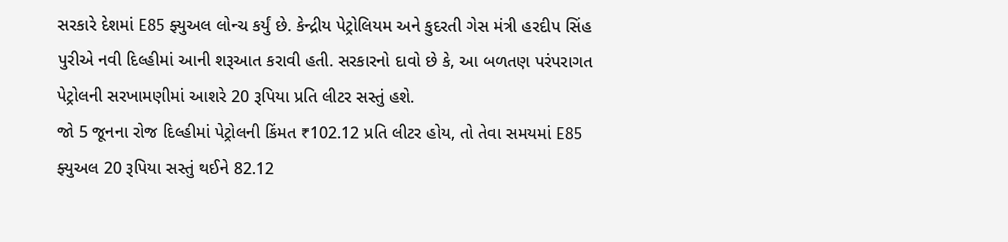સરકારે દેશમાં E85 ફ્યુઅલ લોન્ચ કર્યું છે. કેન્દ્રીય પેટ્રોલિયમ અને કુદરતી ગેસ મંત્રી હરદીપ સિંહ પુરીએ નવી દિલ્હીમાં આની શરૂઆત કરાવી હતી. સરકારનો દાવો છે કે, આ બળતણ પરંપરાગત પેટ્રોલની સરખામણીમાં આશરે 20 રૂપિયા પ્રતિ લીટર સસ્તું હશે.
જો 5 જૂનના રોજ દિલ્હીમાં પેટ્રોલની કિંમત ₹102.12 પ્રતિ લીટર હોય, તો તેવા સમયમાં E85 ફ્યુઅલ 20 રૂપિયા સસ્તું થઈને 82.12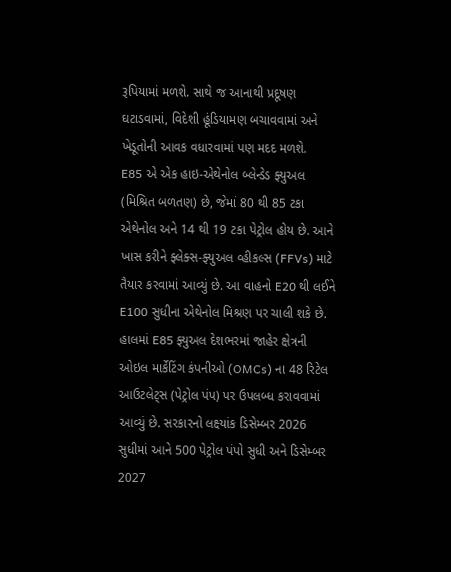રૂપિયામાં મળશે. સાથે જ આનાથી પ્રદૂષણ ઘટાડવામાં, વિદેશી હૂંડિયામણ બચાવવામાં અને ખેડૂતોની આવક વધારવામાં પણ મદદ મળશે.
E85 એ એક હાઇ-એથેનોલ બ્લેન્ડેડ ફ્યુઅલ (મિશ્રિત બળતણ) છે, જેમાં 80 થી 85 ટકા એથેનોલ અને 14 થી 19 ટકા પેટ્રોલ હોય છે. આને ખાસ કરીને ફ્લેક્સ-ફ્યુઅલ વ્હીકલ્સ (FFVs) માટે તૈયાર કરવામાં આવ્યું છે. આ વાહનો E20 થી લઈને E100 સુધીના એથેનોલ મિશ્રણ પર ચાલી શકે છે.
હાલમાં E85 ફ્યુઅલ દેશભરમાં જાહેર ક્ષેત્રની ઓઇલ માર્કેટિંગ કંપનીઓ (OMCs) ના 48 રિટેલ આઉટલેટ્સ (પેટ્રોલ પંપ) પર ઉપલબ્ધ કરાવવામાં આવ્યું છે. સરકારનો લક્ષ્યાંક ડિસેમ્બર 2026 સુધીમાં આને 500 પેટ્રોલ પંપો સુધી અને ડિસેમ્બર 2027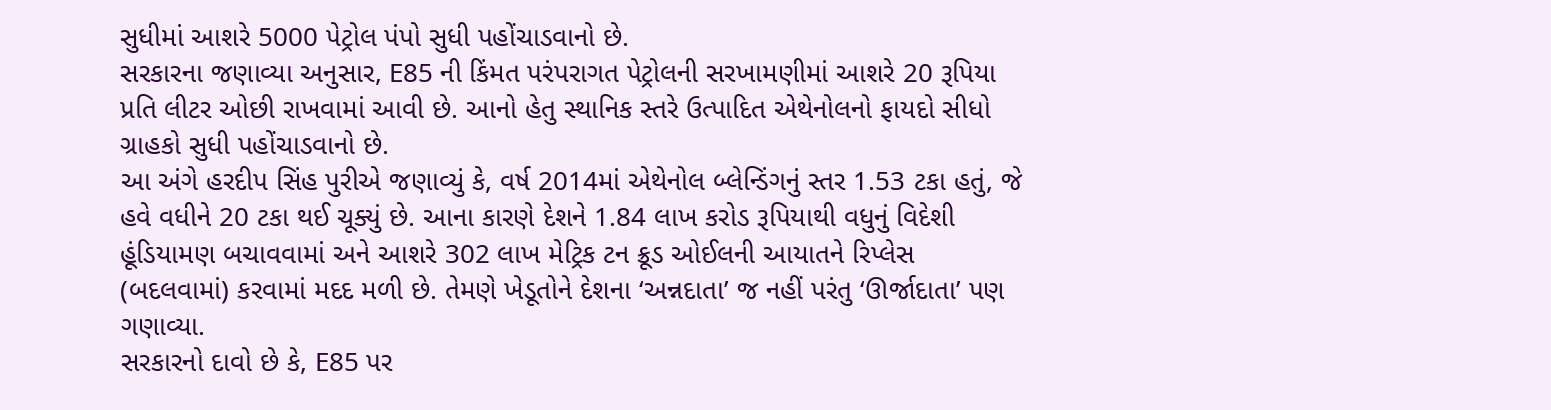સુધીમાં આશરે 5000 પેટ્રોલ પંપો સુધી પહોંચાડવાનો છે.
સરકારના જણાવ્યા અનુસાર, E85 ની કિંમત પરંપરાગત પેટ્રોલની સરખામણીમાં આશરે 20 રૂપિયા પ્રતિ લીટર ઓછી રાખવામાં આવી છે. આનો હેતુ સ્થાનિક સ્તરે ઉત્પાદિત એથેનોલનો ફાયદો સીધો ગ્રાહકો સુધી પહોંચાડવાનો છે.
આ અંગે હરદીપ સિંહ પુરીએ જણાવ્યું કે, વર્ષ 2014માં એથેનોલ બ્લેન્ડિંગનું સ્તર 1.53 ટકા હતું, જે હવે વધીને 20 ટકા થઈ ચૂક્યું છે. આના કારણે દેશને 1.84 લાખ કરોડ રૂપિયાથી વધુનું વિદેશી હૂંડિયામણ બચાવવામાં અને આશરે 302 લાખ મેટ્રિક ટન ક્રૂડ ઓઈલની આયાતને રિપ્લેસ (બદલવામાં) કરવામાં મદદ મળી છે. તેમણે ખેડૂતોને દેશના ‘અન્નદાતા’ જ નહીં પરંતુ ‘ઊર્જાદાતા’ પણ ગણાવ્યા.
સરકારનો દાવો છે કે, E85 પર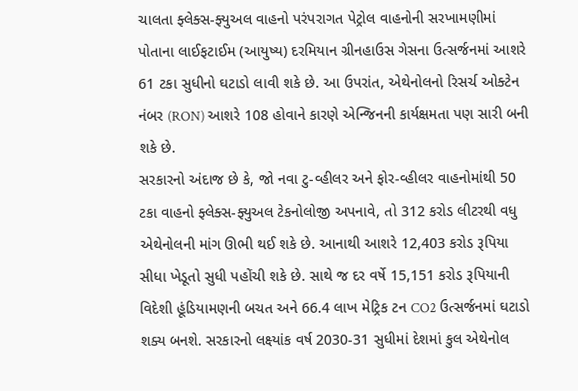ચાલતા ફ્લેક્સ-ફ્યુઅલ વાહનો પરંપરાગત પેટ્રોલ વાહનોની સરખામણીમાં પોતાના લાઈફટાઈમ (આયુષ્ય) દરમિયાન ગ્રીનહાઉસ ગેસના ઉત્સર્જનમાં આશરે 61 ટકા સુધીનો ઘટાડો લાવી શકે છે. આ ઉપરાંત, એથેનોલનો રિસર્ચ ઓક્ટેન નંબર (RON) આશરે 108 હોવાને કારણે એન્જિનની કાર્યક્ષમતા પણ સારી બની શકે છે.
સરકારનો અંદાજ છે કે, જો નવા ટુ-વ્હીલર અને ફોર-વ્હીલર વાહનોમાંથી 50 ટકા વાહનો ફ્લેક્સ-ફ્યુઅલ ટેકનોલોજી અપનાવે, તો 312 કરોડ લીટરથી વધુ એથેનોલની માંગ ઊભી થઈ શકે છે. આનાથી આશરે 12,403 કરોડ રૂપિયા સીધા ખેડૂતો સુધી પહોંચી શકે છે. સાથે જ દર વર્ષે 15,151 કરોડ રૂપિયાની વિદેશી હૂંડિયામણની બચત અને 66.4 લાખ મેટ્રિક ટન CO2 ઉત્સર્જનમાં ઘટાડો શક્ય બનશે. સરકારનો લક્ષ્યાંક વર્ષ 2030-31 સુધીમાં દેશમાં કુલ એથેનોલ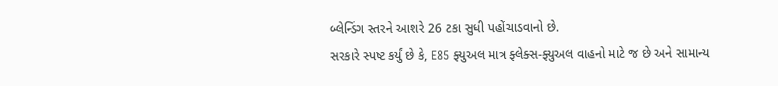બ્લેન્ડિંગ સ્તરને આશરે 26 ટકા સુધી પહોંચાડવાનો છે.
સરકારે સ્પષ્ટ કર્યું છે કે, E85 ફ્યુઅલ માત્ર ફ્લેક્સ-ફ્યુઅલ વાહનો માટે જ છે અને સામાન્ય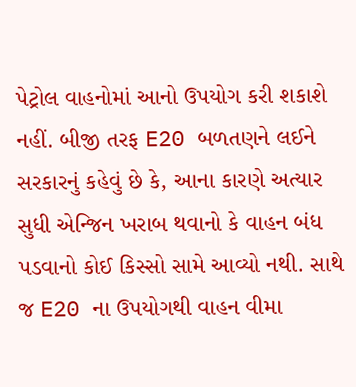પેટ્રોલ વાહનોમાં આનો ઉપયોગ કરી શકાશે નહીં. બીજી તરફ E20 બળતણને લઈને સરકારનું કહેવું છે કે, આના કારણે અત્યાર સુધી એન્જિન ખરાબ થવાનો કે વાહન બંધ પડવાનો કોઈ કિસ્સો સામે આવ્યો નથી. સાથે જ E20 ના ઉપયોગથી વાહન વીમા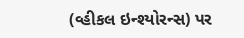(વ્હીકલ ઇન્શ્યોરન્સ) પર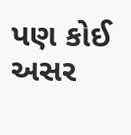પણ કોઈ અસર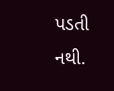પડતી નથી.